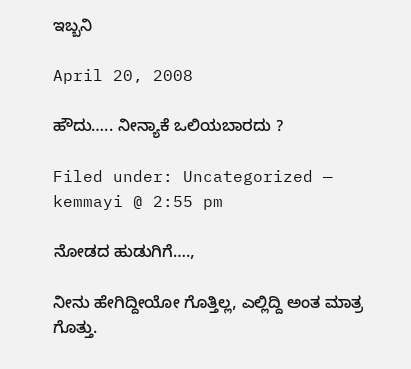ಇಬ್ಬನಿ

April 20, 2008

ಹೌದು….. ನೀನ್ಯಾಕೆ ಒಲಿಯಬಾರದು ?

Filed under: Uncategorized — kemmayi @ 2:55 pm

ನೋಡದ ಹುಡುಗಿಗೆ….,

ನೀನು ಹೇಗಿದ್ದೀಯೋ ಗೊತ್ತಿಲ್ಲ, ಎಲ್ಲಿದ್ದಿ ಅಂತ ಮಾತ್ರ ಗೊತ್ತು.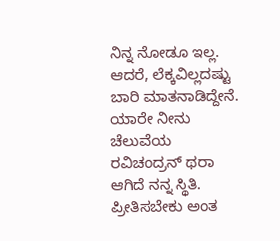ನಿನ್ನ ನೋಡೂ ಇಲ್ಲ. ಆದರೆ, ಲೆಕ್ಕವಿಲ್ಲದಷ್ಟು ಬಾರಿ ಮಾತನಾಡಿದ್ದೇನೆ. ಯಾರೇ ನೀನು ಚೆಲುವೆಯ ರವಿಚಂದ್ರನ್ ಥರಾ ಆಗಿದೆ ನನ್ನ ಸ್ಥಿತಿ. ಪ್ರೀತಿಸಬೇಕು ಅಂತ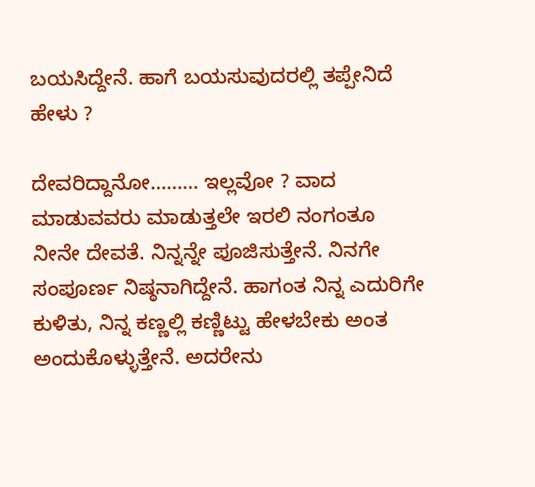ಬಯಸಿದ್ದೇನೆ. ಹಾಗೆ ಬಯಸುವುದರಲ್ಲಿ ತಪ್ಪೇನಿದೆ ಹೇಳು ?

ದೇವರಿದ್ದಾನೋ……… ಇಲ್ಲವೋ ? ವಾದ ಮಾಡುವವರು ಮಾಡುತ್ತಲೇ ಇರಲಿ ನಂಗಂತೂ ನೀನೇ ದೇವತೆ. ನಿನ್ನನ್ನೇ ಪೂಜಿಸುತ್ತೇನೆ. ನಿನಗೇ ಸಂಪೂರ್ಣ ನಿಷ್ಠನಾಗಿದ್ದೇನೆ. ಹಾಗಂತ ನಿನ್ನ ಎದುರಿಗೇ ಕುಳಿತು, ನಿನ್ನ ಕಣ್ಣಲ್ಲಿ ಕಣ್ಣಿಟ್ಟು ಹೇಳಬೇಕು ಅಂತ ಅಂದುಕೊಳ್ಳುತ್ತೇನೆ. ಅದರೇನು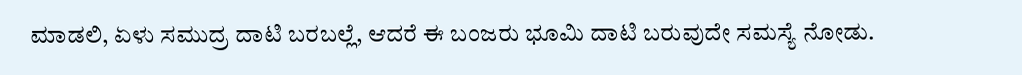ಮಾಡಲಿ, ಏಳು ಸಮುದ್ರ ದಾಟಿ ಬರಬಲ್ಲೆ, ಆದರೆ ಈ ಬಂಜರು ಭೂಮಿ ದಾಟಿ ಬರುವುದೇ ಸಮಸ್ಯೆ ನೋಡು.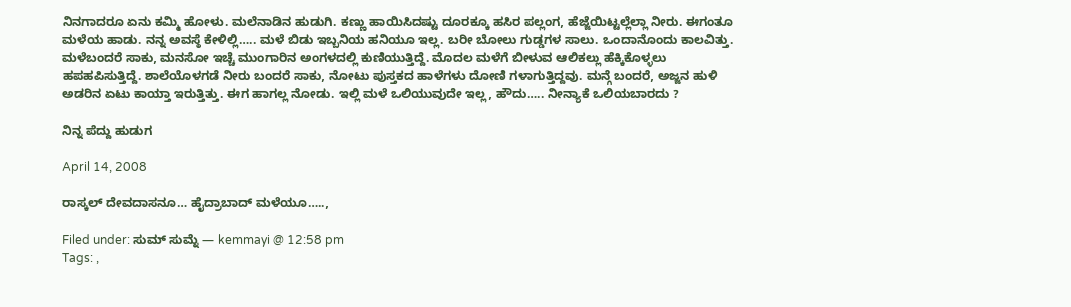ನಿನಗಾದರೂ ಏನು ಕಮ್ಮಿ ಹೋಳು. ಮಲೆನಾಡಿನ ಹುಡುಗಿ. ಕಣ್ಣು ಹಾಯಿಸಿದಷ್ಟು ದೂರಕ್ಕೂ ಹಸಿರ ಪಲ್ಲಂಗ, ಹೆಜ್ಜೆಯಿಟ್ಟಲ್ಲೆಲ್ಲಾ ನೀರು. ಈಗಂತೂ ಮಳೆಯ ಹಾಡು. ನನ್ನ ಅವಸ್ಠೆ ಕೇಳಿಲ್ಲಿ….. ಮಳೆ ಬಿಡು ಇಬ್ಬನಿಯ ಹನಿಯೂ ಇಲ್ಲ. ಬರೀ ಬೋಲು ಗುಡ್ಡಗಳ ಸಾಲು. ಒಂದಾನೊಂದು ಕಾಲವಿತ್ತು. ಮಳೆಬಂದರೆ ಸಾಕು, ಮನಸೋ ಇಚ್ಚೆ ಮುಂಗಾರಿನ ಅಂಗಳದಲ್ಲಿ ಕುಣಿಯುತ್ತಿದ್ದೆ. ಮೊದಲ ಮಳೆಗೆ ಬೀಳುವ ಆಲಿಕಲ್ಲು ಹೆಕ್ಕಿಕೊಳ್ಳಲು ಹಪಹಪಿಸುತ್ತಿದ್ದೆ. ಶಾಲೆಯೊಳಗಡೆ ನೀರು ಬಂದರೆ ಸಾಕು, ನೋಟು ಪುಸ್ತಕದ ಹಾಳೆಗಳು ದೋಣಿ ಗಳಾಗುತ್ತಿದ್ದವು. ಮನ್ಗೆ ಬಂದರೆ, ಅಜ್ಜನ ಹುಳಿ ಅಡರಿನ ಏಟು ಕಾಯ್ತಾ ಇರುತ್ತಿತ್ತು. ಈಗ ಹಾಗಲ್ಲ ನೋಡು. ಇಲ್ಲಿ ಮಳೆ ಒಲಿಯುವುದೇ ಇಲ್ಲ, ಹೌದು….. ನೀನ್ಯಾಕೆ ಒಲಿಯಬಾರದು ?

ನಿನ್ನ ಪೆದ್ದು ಹುಡುಗ

April 14, 2008

ರಾಸ್ಕಲ್ ದೇವದಾಸನೂ… ಹೈದ್ರಾಬಾದ್ ಮಳೆಯೂ…..,

Filed under: ಸುಮ್ ಸುಮ್ನೆ — kemmayi @ 12:58 pm
Tags: ,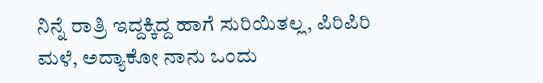ನಿನ್ನೆ ರಾತ್ರಿ ಇದ್ದಕ್ಕಿದ್ದ ಹಾಗೆ ಸುರಿಯಿತಲ್ಲ, ಪಿರಿಪಿರಿ ಮಳೆ, ಅದ್ಯಾಕೋ ನಾನು ಒಂದು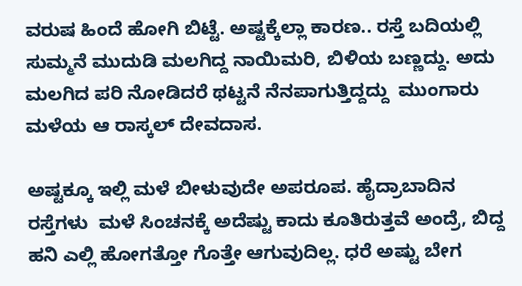ವರುಷ ಹಿಂದೆ ಹೋಗಿ ಬಿಟ್ಟೆ. ಅಷ್ಟಕ್ಕೆಲ್ಲಾ ಕಾರಣ.. ರಸ್ತೆ ಬದಿಯಲ್ಲಿ ಸುಮ್ಮನೆ ಮುದುಡಿ ಮಲಗಿದ್ದ ನಾಯಿಮರಿ, ಬಿಳಿಯ ಬಣ್ಣದ್ದು. ಅದು ಮಲಗಿದ ಪರಿ ನೋಡಿದರೆ ಥಟ್ಟನೆ ನೆನಪಾಗುತ್ತಿದ್ದದ್ದು  ಮುಂಗಾರು ಮಳೆಯ ಆ ರಾಸ್ಕಲ್ ದೇವದಾಸ.

ಅಷ್ಟಕ್ಕೂ ಇಲ್ಲಿ ಮಳೆ ಬೀಳುವುದೇ ಅಪರೂಪ. ಹೈದ್ರಾಬಾದಿನ ರಸ್ತೆಗಳು  ಮಳೆ ಸಿಂಚನಕ್ಕೆ ಅದೆಷ್ಟು ಕಾದು ಕೂತಿರುತ್ತವೆ ಅಂದ್ರೆ, ಬಿದ್ದ ಹನಿ ಎಲ್ಲಿ ಹೋಗತ್ತೋ ಗೊತ್ತೇ ಆಗುವುದಿಲ್ಲ. ಧರೆ ಅಷ್ಟು ಬೇಗ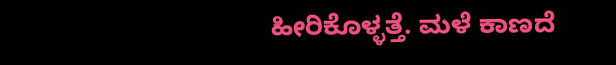ಹೀರಿಕೊಳ್ಳತ್ತೆ. ಮಳೆ ಕಾಣದೆ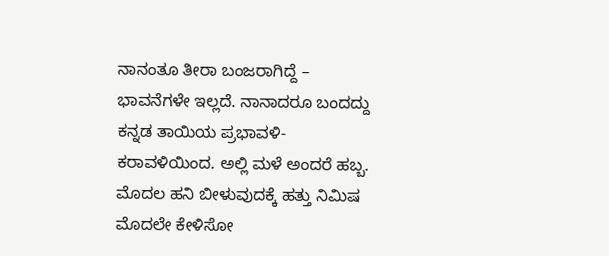ನಾನಂತೂ ತೀರಾ ಬಂಜರಾಗಿದ್ದೆ – ಭಾವನೆಗಳೇ ಇಲ್ಲದೆ. ನಾನಾದರೂ ಬಂದದ್ದು ಕನ್ನಡ ತಾಯಿಯ ಪ್ರಭಾವಳಿ-ಕರಾವಳಿಯಿಂದ. ಅಲ್ಲಿ ಮಳೆ ಅಂದರೆ ಹಬ್ಬ. ಮೊದಲ ಹನಿ ಬೀಳುವುದಕ್ಕೆ ಹತ್ತು ನಿಮಿಷ ಮೊದಲೇ ಕೇಳಿಸೋ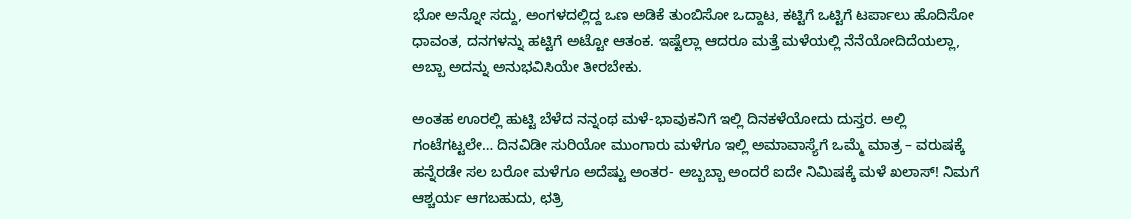ಭೋ ಅನ್ನೋ ಸದ್ದು, ಅಂಗಳದಲ್ಲಿದ್ದ ಒಣ ಅಡಿಕೆ ತುಂಬಿಸೋ ಒದ್ದಾಟ, ಕಟ್ಟಿಗೆ ಒಟ್ಟಿಗೆ ಟರ್ಪಾಲು ಹೊದಿಸೋ ಧಾವಂತ, ದನಗಳನ್ನು ಹಟ್ಟಿಗೆ ಅಟ್ಟೋ ಆತಂಕ. ಇಷ್ಟೆಲ್ಲಾ ಆದರೂ ಮತ್ತೆ ಮಳೆಯಲ್ಲಿ ನೆನೆಯೋದಿದೆಯಲ್ಲಾ, ಅಬ್ಬಾ ಅದನ್ನು ಅನುಭವಿಸಿಯೇ ತೀರಬೇಕು.

ಅಂತಹ ಊರಲ್ಲಿ ಹುಟ್ಟಿ ಬೆಳೆದ ನನ್ನಂಥ ಮಳೆ-ಭಾವುಕನಿಗೆ ಇಲ್ಲಿ ದಿನಕಳೆಯೋದು ದುಸ್ತರ. ಅಲ್ಲಿ ಗಂಟೆಗಟ್ಟಲೇ… ದಿನವಿಡೀ ಸುರಿಯೋ ಮುಂಗಾರು ಮಳೆಗೂ ಇಲ್ಲಿ ಅಮಾವಾಸ್ಯೆಗೆ ಒಮ್ಮೆ ಮಾತ್ರ – ವರುಷಕ್ಕೆ ಹನ್ನೆರಡೇ ಸಲ ಬರೋ ಮಳೆಗೂ ಅದೆಷ್ಟು ಅಂತರ- ಅಬ್ಬಬ್ಬಾ ಅಂದರೆ ಐದೇ ನಿಮಿಷಕ್ಕೆ ಮಳೆ ಖಲಾಸ್! ನಿಮಗೆ ಆಶ್ಚರ್ಯ ಆಗಬಹುದು, ಛತ್ರಿ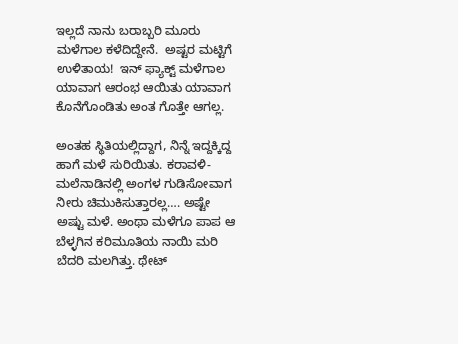ಇಲ್ಲದೆ ನಾನು ಬರಾಬ್ಬರಿ ಮೂರು ಮಳೆಗಾಲ ಕಳೆದಿದ್ದೇನೆ.  ಅಷ್ಟರ ಮಟ್ಟಿಗೆ ಉಳಿತಾಯ!  ಇನ್ ಫ್ಯಾಕ್ಟ್ ಮಳೆಗಾಲ ಯಾವಾಗ ಆರಂಭ ಆಯಿತು ಯಾವಾಗ ಕೊನೆಗೊಂಡಿತು ಅಂತ ಗೊತ್ತೇ ಆಗಲ್ಲ.

ಅಂತಹ ಸ್ಥಿತಿಯಲ್ಲಿದ್ದಾಗ, ನಿನ್ನೆ ಇದ್ದಕ್ಕಿದ್ದ ಹಾಗೆ ಮಳೆ ಸುರಿಯಿತು. ಕರಾವಳಿ-ಮಲೆನಾಡಿನಲ್ಲಿ ಅಂಗಳ ಗುಡಿಸೋವಾಗ ನೀರು ಚಿಮುಕಿಸುತ್ತಾರಲ್ಲ…. ಅಷ್ಟೇ ಅಷ್ಟು ಮಳೆ. ಅಂಥಾ ಮಳೆಗೂ ಪಾಪ ಆ  ಬೆಳ್ಳಗಿನ ಕರಿಮೂತಿಯ ನಾಯಿ ಮರಿ ಬೆದರಿ ಮಲಗಿತ್ತು. ಥೇಟ್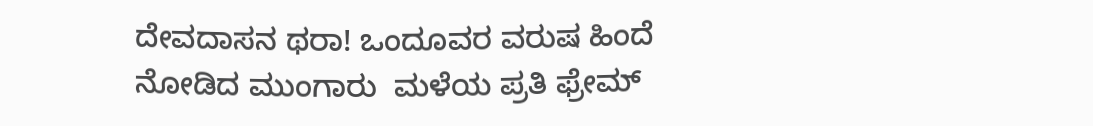ದೇವದಾಸನ ಥರಾ! ಒಂದೂವರ ವರುಷ ಹಿಂದೆ ನೋಡಿದ ಮುಂಗಾರು  ಮಳೆಯ ಪ್ರತಿ ಫ್ರೇಮ್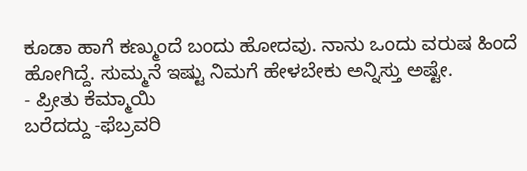ಕೂಡಾ ಹಾಗೆ ಕಣ್ಮುಂದೆ ಬಂದು ಹೋದವು. ನಾನು ಒಂದು ವರುಷ ಹಿಂದೆ ಹೋಗಿದ್ದೆ. ಸುಮ್ಮನೆ ಇಷ್ಟು ನಿಮಗೆ ಹೇಳಬೇಕು ಅನ್ನಿಸ್ತು ಅಷ್ಟೇ.
- ಪ್ರೀತು ಕೆಮ್ಮಾಯಿ
ಬರೆದದ್ದು -ಫೆಬ್ರವರಿ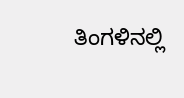ತಿಂಗಳಿನಲ್ಲಿ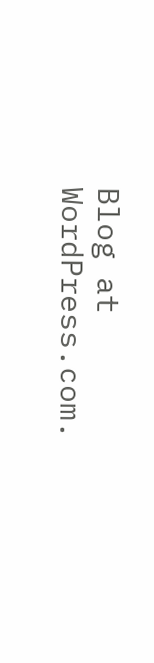Blog at WordPress.com.